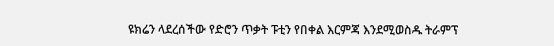ዩክሬን ላደረሰችው የድሮን ጥቃት ፑቲን የበቀል እርምጃ እንደሚወስዱ ትራምፕ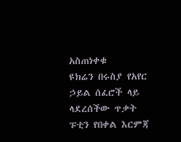አስጠነቀቁ
ዩክሬን በሩስያ የአየር ኃይል ሰፈሮች ላይ ላደረሰችው ጥቃት ፑቲን የበቀል እርምጃ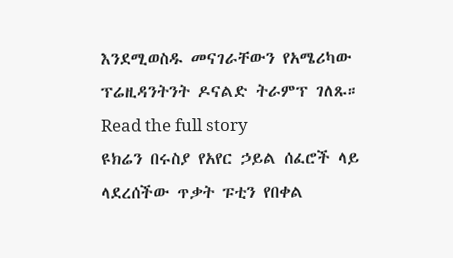እንደሚወስዱ መናገራቸውን የአሜሪካው ፕሬዚዳንትንት ዶናልድ ትራምፕ ገለጹ።
Read the full story
ዩክሬን በሩስያ የአየር ኃይል ሰፈሮች ላይ ላደረሰችው ጥቃት ፑቲን የበቀል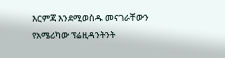እርምጃ እንደሚወስዱ መናገራቸውን የአሜሪካው ፕሬዚዳንትንት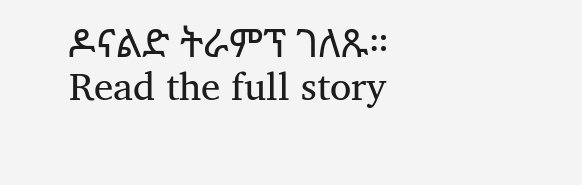ዶናልድ ትራምፕ ገለጹ።
Read the full story